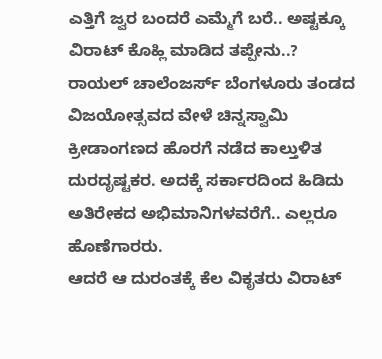ಎತ್ತಿಗೆ ಜ್ವರ ಬಂದರೆ ಎಮ್ಮೆಗೆ ಬರೆ.. ಅಷ್ಟಕ್ಕೂ ವಿರಾಟ್ ಕೊಹ್ಲಿ ಮಾಡಿದ ತಪ್ಪೇನು..?
ರಾಯಲ್ ಚಾಲೆಂಜರ್ಸ್ ಬೆಂಗಳೂರು ತಂಡದ ವಿಜಯೋತ್ಸವದ ವೇಳೆ ಚಿನ್ನಸ್ವಾಮಿ ಕ್ರೀಡಾಂಗಣದ ಹೊರಗೆ ನಡೆದ ಕಾಲ್ತುಳಿತ ದುರದೃಷ್ಟಕರ. ಅದಕ್ಕೆ ಸರ್ಕಾರದಿಂದ ಹಿಡಿದು ಅತಿರೇಕದ ಅಭಿಮಾನಿಗಳವರೆಗೆ.. ಎಲ್ಲರೂ ಹೊಣೆಗಾರರು.
ಆದರೆ ಆ ದುರಂತಕ್ಕೆ ಕೆಲ ವಿಕೃತರು ವಿರಾಟ್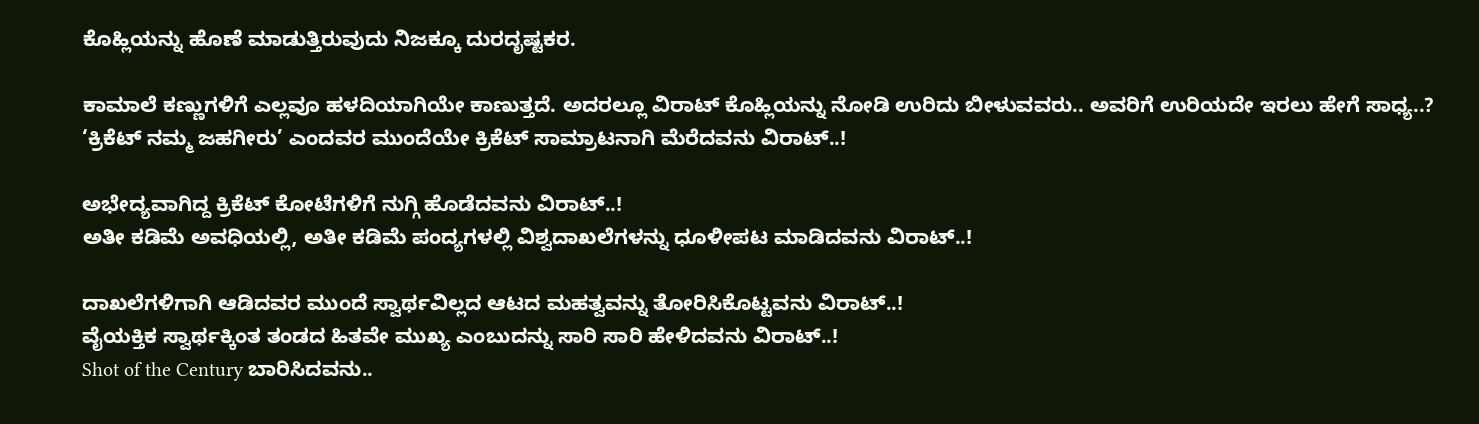ಕೊಹ್ಲಿಯನ್ನು ಹೊಣೆ ಮಾಡುತ್ತಿರುವುದು ನಿಜಕ್ಕೂ ದುರದೃಷ್ಟಕರ.

ಕಾಮಾಲೆ ಕಣ್ಣುಗಳಿಗೆ ಎಲ್ಲವೂ ಹಳದಿಯಾಗಿಯೇ ಕಾಣುತ್ತದೆ. ಅದರಲ್ಲೂ ವಿರಾಟ್ ಕೊಹ್ಲಿಯನ್ನು ನೋಡಿ ಉರಿದು ಬೀಳುವವರು.. ಅವರಿಗೆ ಉರಿಯದೇ ಇರಲು ಹೇಗೆ ಸಾಧ್ಯ..?
‘ಕ್ರಿಕೆಟ್ ನಮ್ಮ ಜಹಗೀರು’ ಎಂದವರ ಮುಂದೆಯೇ ಕ್ರಿಕೆಟ್ ಸಾಮ್ರಾಟನಾಗಿ ಮೆರೆದವನು ವಿರಾಟ್..!

ಅಭೇದ್ಯವಾಗಿದ್ದ ಕ್ರಿಕೆಟ್ ಕೋಟೆಗಳಿಗೆ ನುಗ್ಗಿ ಹೊಡೆದವನು ವಿರಾಟ್..!
ಅತೀ ಕಡಿಮೆ ಅವಧಿಯಲ್ಲಿ, ಅತೀ ಕಡಿಮೆ ಪಂದ್ಯಗಳಲ್ಲಿ ವಿಶ್ವದಾಖಲೆಗಳನ್ನು ಧೂಳೀಪಟ ಮಾಡಿದವನು ವಿರಾಟ್..!

ದಾಖಲೆಗಳಿಗಾಗಿ ಆಡಿದವರ ಮುಂದೆ ಸ್ವಾರ್ಥವಿಲ್ಲದ ಆಟದ ಮಹತ್ವವನ್ನು ತೋರಿಸಿಕೊಟ್ಟವನು ವಿರಾಟ್..!
ವೈಯಕ್ತಿಕ ಸ್ವಾರ್ಥಕ್ಕಿಂತ ತಂಡದ ಹಿತವೇ ಮುಖ್ಯ ಎಂಬುದನ್ನು ಸಾರಿ ಸಾರಿ ಹೇಳಿದವನು ವಿರಾಟ್..!
Shot of the Century ಬಾರಿಸಿದವನು..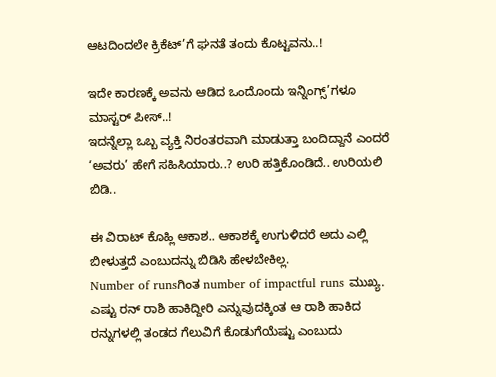ಆಟದಿಂದಲೇ ಕ್ರಿಕೆಟ್’ಗೆ ಘನತೆ ತಂದು ಕೊಟ್ಟವನು..!

ಇದೇ ಕಾರಣಕ್ಕೆ ಅವನು ಆಡಿದ ಒಂದೊಂದು ಇನ್ನಿಂಗ್ಸ್’ಗಳೂ ಮಾಸ್ಟರ್ ಪೀಸ್..!
ಇದನ್ನೆಲ್ಲಾ ಒಬ್ಬ ವ್ಯಕ್ತಿ ನಿರಂತರವಾಗಿ ಮಾಡುತ್ತಾ ಬಂದಿದ್ದಾನೆ ಎಂದರೆ ‘ಅವರು’ ಹೇಗೆ ಸಹಿಸಿಯಾರು..? ಉರಿ ಹತ್ತಿಕೊಂಡಿದೆ.. ಉರಿಯಲಿ ಬಿಡಿ..

ಈ ವಿರಾಟ್ ಕೊಹ್ಲಿ ಆಕಾಶ.. ಆಕಾಶಕ್ಕೆ ಉಗುಳಿದರೆ ಅದು ಎಲ್ಲಿ ಬೀಳುತ್ತದೆ ಎಂಬುದನ್ನು ಬಿಡಿಸಿ ಹೇಳಬೇಕಿಲ್ಲ.
Number of runsಗಿಂತ number of impactful runs ಮುಖ್ಯ. ಎಷ್ಟು ರನ್ ರಾಶಿ ಹಾಕಿದ್ದೀರಿ ಎನ್ನುವುದಕ್ಕಿಂತ ಆ ರಾಶಿ ಹಾಕಿದ ರನ್ನುಗಳಲ್ಲಿ ತಂಡದ ಗೆಲುವಿಗೆ ಕೊಡುಗೆಯೆಷ್ಟು ಎಂಬುದು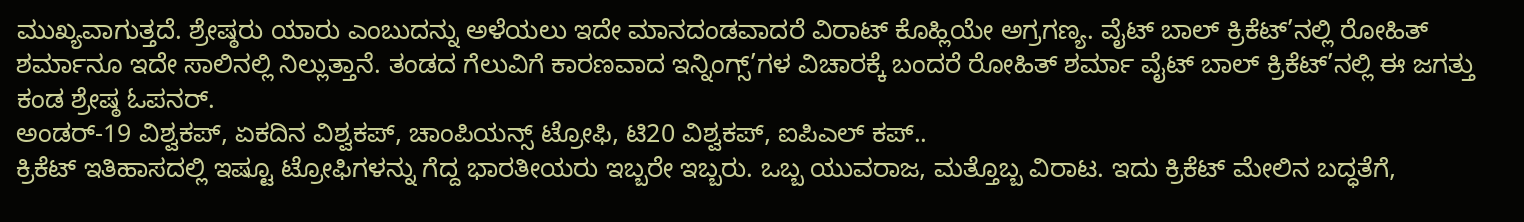ಮುಖ್ಯವಾಗುತ್ತದೆ. ಶ್ರೇಷ್ಠರು ಯಾರು ಎಂಬುದನ್ನು ಅಳೆಯಲು ಇದೇ ಮಾನದಂಡವಾದರೆ ವಿರಾಟ್ ಕೊಹ್ಲಿಯೇ ಅಗ್ರಗಣ್ಯ. ವೈಟ್ ಬಾಲ್ ಕ್ರಿಕೆಟ್’ನಲ್ಲಿ ರೋಹಿತ್ ಶರ್ಮಾನೂ ಇದೇ ಸಾಲಿನಲ್ಲಿ ನಿಲ್ಲುತ್ತಾನೆ. ತಂಡದ ಗೆಲುವಿಗೆ ಕಾರಣವಾದ ಇನ್ನಿಂಗ್ಸ್’ಗಳ ವಿಚಾರಕ್ಕೆ ಬಂದರೆ ರೋಹಿತ್ ಶರ್ಮಾ ವೈಟ್ ಬಾಲ್ ಕ್ರಿಕೆಟ್’ನಲ್ಲಿ ಈ ಜಗತ್ತು ಕಂಡ ಶ್ರೇಷ್ಠ ಓಪನರ್.
ಅಂಡರ್-19 ವಿಶ್ವಕಪ್, ಏಕದಿನ ವಿಶ್ವಕಪ್, ಚಾಂಪಿಯನ್ಸ್ ಟ್ರೋಫಿ, ಟಿ20 ವಿಶ್ವಕಪ್, ಐಪಿಎಲ್ ಕಪ್..
ಕ್ರಿಕೆಟ್ ಇತಿಹಾಸದಲ್ಲಿ ಇಷ್ಟೂ ಟ್ರೋಫಿಗಳನ್ನು ಗೆದ್ದ ಭಾರತೀಯರು ಇಬ್ಬರೇ ಇಬ್ಬರು. ಒಬ್ಬ ಯುವರಾಜ, ಮತ್ತೊಬ್ಬ ವಿರಾಟ. ಇದು ಕ್ರಿಕೆಟ್ ಮೇಲಿನ ಬದ್ಧತೆಗೆ,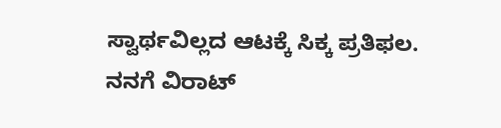ಸ್ವಾರ್ಥವಿಲ್ಲದ ಆಟಕ್ಕೆ ಸಿಕ್ಕ ಪ್ರತಿಫಲ.
ನನಗೆ ವಿರಾಟ್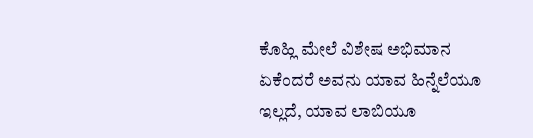ಕೊಹ್ಲಿ ಮೇಲೆ ವಿಶೇಷ ಅಭಿಮಾನ ಏಕೆಂದರೆ ಅವನು ಯಾವ ಹಿನ್ನೆಲೆಯೂ ಇಲ್ಲದೆ, ಯಾವ ಲಾಬಿಯೂ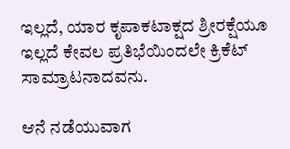ಇಲ್ಲದೆ, ಯಾರ ಕೃಪಾಕಟಾಕ್ಷದ ಶ್ರೀರಕ್ಷೆಯೂ ಇಲ್ಲದೆ ಕೇವಲ ಪ್ರತಿಭೆಯಿಂದಲೇ ಕ್ರಿಕೆಟ್ ಸಾಮ್ರಾಟನಾದವನು.

ಆನೆ ನಡೆಯುವಾಗ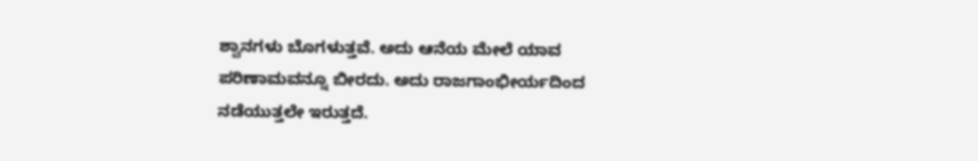ಶ್ವಾನಗಳು ಬೊಗಳುತ್ತವೆ. ಅದು ಆನೆಯ ಮೇಲೆ ಯಾವ ಪರಿಣಾಮವನ್ನೂ ಬೀರದು. ಅದು ರಾಜಗಾಂಭೀರ್ಯದಿಂದ ನಡೆಯುತ್ತಲೇ ಇರುತ್ತದೆ.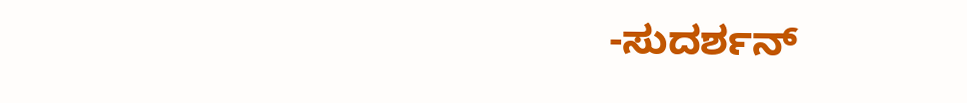-ಸುದರ್ಶನ್